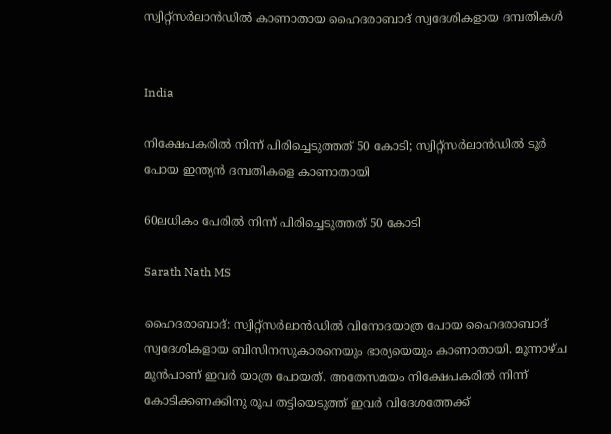സ്വിറ്റ്സർലാൻഡിൽ കാണാതായ ഹൈദരാബാദ് സ്വദേശികളായ ദമ്പതികൾ


India

നിക്ഷേപകരിൽ നിന്ന് പിരിച്ചെടുത്തത് 50 കോടി; സ്വിറ്റ്സർലാൻഡിൽ ടൂർ പോയ ഇന്ത്യൻ ദമ്പതികളെ കാണാതായി

60ലധികം പേരിൽ നിന്ന് പിരിച്ചെടുത്തത് 50 കോടി

Sarath Nath MS

ഹൈദരാബാദ്: സ്വിറ്റ്സർലാൻഡിൽ വിനോദയാത്ര പോയ ഹൈദരാബാദ് സ്വദേശികളായ ബിസിനസുകാരനെയും ഭാര്യയെയും കാണാതായി. മൂന്നാഴ്ച മുൻപാണ് ഇവർ യാത്ര പോയത്. അതേസമയം നിക്ഷേപകരിൽ നിന്ന് കോടിക്കണക്കിനു രൂപ തട്ടിയെടുത്ത് ഇവർ വിദേശത്തേക്ക്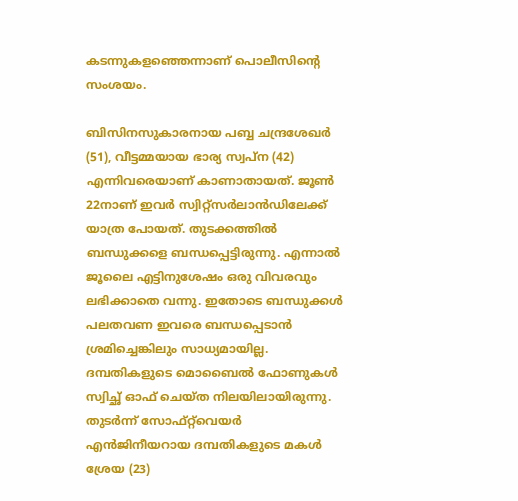കടന്നുകളഞ്ഞെന്നാണ് പൊലീസിന്‍റെ സംശയം.

ബിസിനസുകാരനായ പബ്ബ ചന്ദ്രശേഖർ (51), വീട്ടമ്മയായ ഭാര്യ സ്വപ്ന (42) എന്നിവരെയാണ് കാണാതായത്. ജൂൺ 22നാണ് ഇവർ സ്വിറ്റ്സർലാൻഡിലേക്ക് യാത്ര പോയത്. തുടക്കത്തിൽ ബന്ധുക്കളെ ബന്ധപ്പെട്ടിരുന്നു. എന്നാൽ ജൂലൈ എട്ടിനുശേഷം ഒരു വിവരവും ലഭിക്കാതെ വന്നു. ഇതോടെ ബന്ധുക്കൾ പലതവണ ഇവരെ ബന്ധപ്പെടാൻ ശ്രമിച്ചെങ്കിലും സാധ്യമായില്ല. ദമ്പതികളുടെ മൊബൈൽ ഫോണുകൾ സ്വിച്ഛ് ഓഫ് ചെയ്ത നിലയിലായിരുന്നു. തുടർന്ന് സോഫ്റ്റ്‌വെയർ എൻജിനീയറായ ദമ്പതികളുടെ മകൾ ശ്രേയ (23)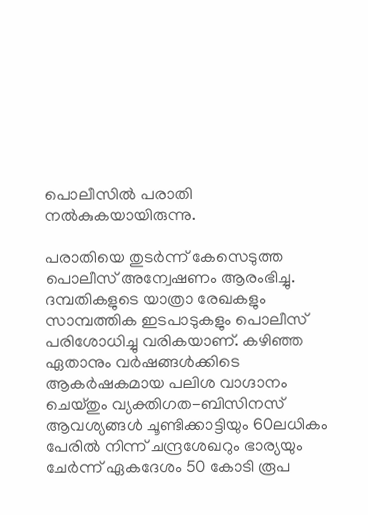പൊലീസിൽ പരാതി നൽകുകയായിരുന്നു.

പരാതിയെ തുടർന്ന് കേസെടുത്ത പൊലീസ് അന്വേഷണം ആരംഭിച്ചു. ദമ്പതികളുടെ യാത്രാ രേഖകളും സാമ്പത്തിക ഇടപാടുകളും പൊലീസ് പരിശോധിച്ചു വരികയാണ്. കഴിഞ്ഞ ഏതാനും വർഷങ്ങൾക്കിടെ ആകര്‍ഷകമായ പലിശ വാഗ്ദാനം ചെയ്തും വ്യക്തിഗത-ബിസിനസ് ആവശ്യങ്ങള്‍ ചൂണ്ടിക്കാട്ടിയും 60ലധികം പേരില്‍ നിന്ന് ചന്ദ്രശേഖറും ഭാര്യയും ചേര്‍ന്ന് ഏകദേശം 50 കോടി രൂപ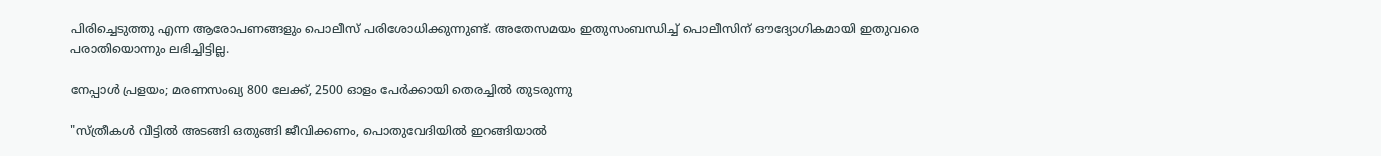പിരിച്ചെടുത്തു എന്ന ആരോപണങ്ങളും പൊലീസ് പരിശോധിക്കുന്നുണ്ട്. അതേസമയം ഇതുസംബന്ധിച്ച് പൊലീസിന് ഔദ്യോഗികമായി ഇതുവരെ പരാതിയൊന്നും ലഭിച്ചിട്ടില്ല.

നേപ്പാള്‍ പ്രളയം; മരണസംഖ്യ 800 ലേക്ക്, 2500 ഓളം പേർ‌ക്കായി തെരച്ചിൽ‌ തുടരുന്നു

"സ്ത്രീകൾ വീട്ടിൽ അടങ്ങി ഒതുങ്ങി ജീവിക്കണം, പൊതുവേദിയിൽ ഇറങ്ങിയാൽ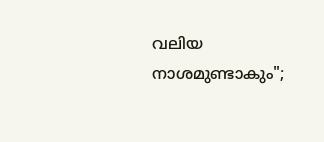വലിയ നാശമുണ്ടാകും";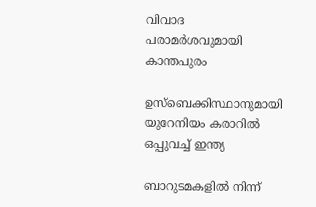വിവാദ പരാമർശവുമായി കാന്തപുരം

ഉസ്‌ബെക്കിസ്ഥാനുമായി യുറേനിയം കരാറില്‍ ഒപ്പുവച്ച് ഇന്ത്യ

ബാറുടമകളിൽ നിന്ന്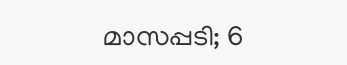മാസപ്പടി; 6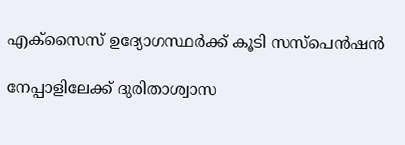എക്‌സൈസ് ഉദ്യോഗസ്ഥര്‍ക്ക് കൂടി സസ്‌പെന്‍ഷന്‍

നേപ്പാളിലേക്ക് ദുരിതാശ്വാസ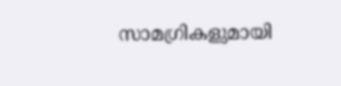സാമഗ്രികളുമായി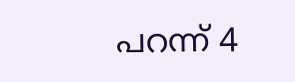പറന്ന് 4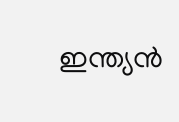ഇന്ത്യൻ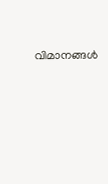വിമാനങ്ങൾ